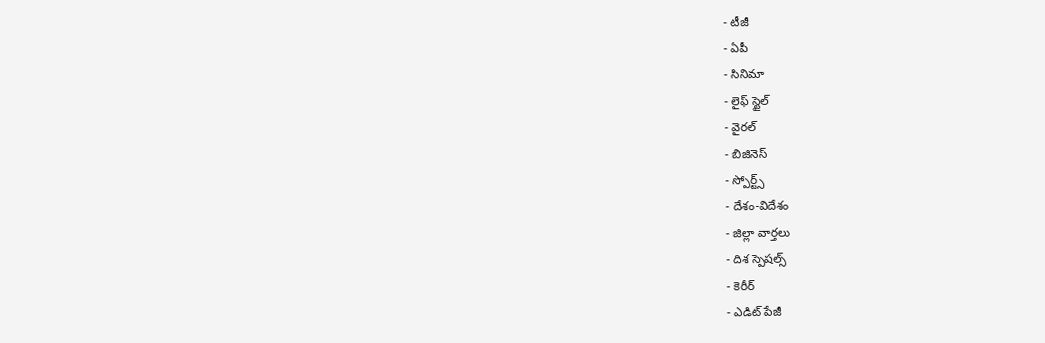- టీజీ
- ఏపీ
- సినిమా
- లైఫ్ స్టైల్
- వైరల్
- బిజినెస్
- స్పోర్ట్స్
- దేశం-విదేశం
- జిల్లా వార్తలు
- దిశ స్పెషల్స్
- కెరీర్
- ఎడిట్ పేజీ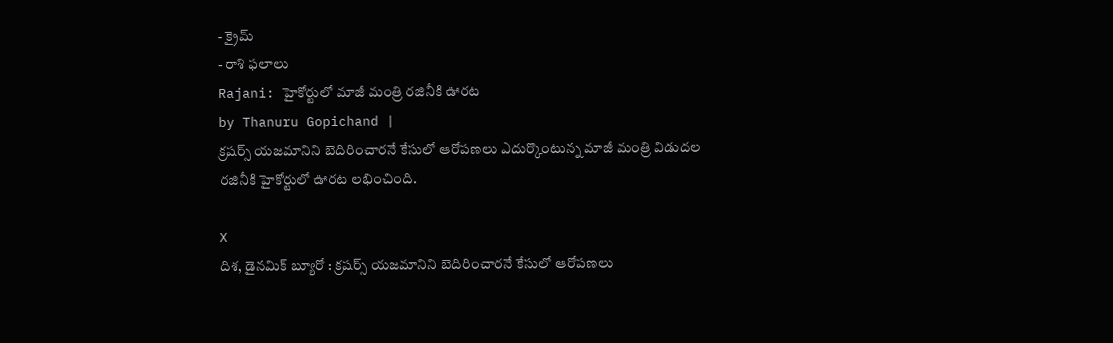- క్రైమ్
- రాశి ఫలాలు
Rajani: హైకోర్టులో మాజీ మంత్రి రజినీకి ఊరట
by Thanuru Gopichand |
క్రషర్స్ యజమానిని బెదిరించారనే కేసులో ఆరోపణలు ఎదుర్కొంటున్న మాజీ మంత్రి విడుదల రజినీకి హైకోర్టులో ఊరట లభించింది.

X
దిశ, డైనమిక్ బ్యూరో : క్రషర్స్ యజమానిని బెదిరించారనే కేసులో ఆరోపణలు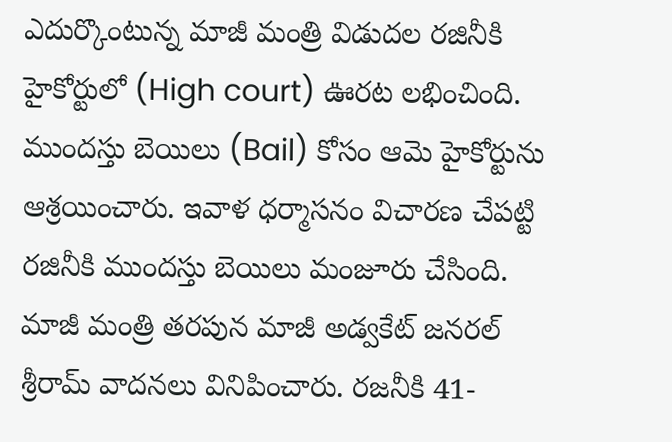ఎదుర్కొంటున్న మాజీ మంత్రి విడుదల రజినీకి హైకోర్టులో (High court) ఊరట లభించింది. ముందస్తు బెయిలు (Bail) కోసం ఆమె హైకోర్టును ఆశ్రయించారు. ఇవాళ ధర్మాసనం విచారణ చేపట్టి రజినీకి ముందస్తు బెయిలు మంజూరు చేసింది. మాజీ మంత్రి తరపున మాజీ అడ్వకేట్ జనరల్ శ్రీరామ్ వాదనలు వినిపించారు. రజనీకి 41-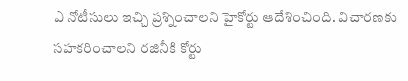ఎ నోటీసులు ఇచ్చి ప్రశ్నించాలని హైకోర్టు ఆదేశించింది. విచారణకు సహకరించాలని రజినీకి కోర్టు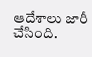ఆదేశాలు జారీ చేసింది.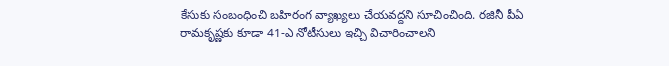కేసుకు సంబంధించి బహిరంగ వ్యాఖ్యలు చేయవద్దని సూచించింది. రజినీ పీఏ రామకృష్ణకు కూడా 41-ఎ నోటీసులు ఇచ్చి విచారించాలని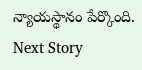న్యాయస్థానం పేర్కొంది.
Next Story